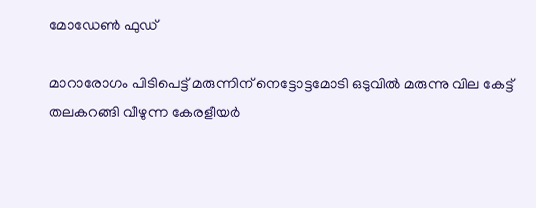മോഡേണ്‍ ഫുഡ്‌

മാറാരോഗം പിടിപെട്ട് മരുന്നിന് നെട്ടോട്ടമോടി ഒടുവില്‍ മരുന്നു വില കേട്ട് തലകറങ്ങി വീഴുന്ന കേരളീയര്‍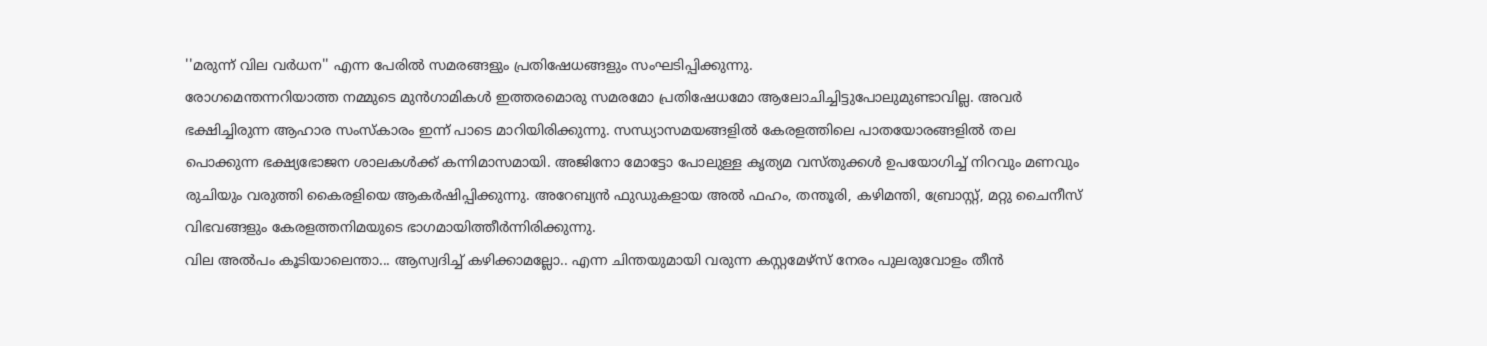''മരുന്ന് വില വര്‍ധന'' എന്ന പേരില്‍ സമരങ്ങളും പ്രതിഷേധങ്ങളും സംഘടിപ്പിക്കുന്നു.
രോഗമെന്തന്നറിയാത്ത നമ്മുടെ മുന്‍ഗാമികള്‍ ഇത്തരമൊരു സമരമോ പ്രതിഷേധമോ ആലോചിച്ചിട്ടുപോലുമുണ്ടാവില്ല. അവര്‍ ഭക്ഷിച്ചിരുന്ന ആഹാര സംസ്‌കാരം ഇന്ന് പാടെ മാറിയിരിക്കുന്നു. സന്ധ്യാസമയങ്ങളില്‍ കേരളത്തിലെ പാതയോരങ്ങളില്‍ തല പൊക്കുന്ന ഭക്ഷ്യഭോജന ശാലകള്‍ക്ക് കന്നിമാസമായി. അജിനോ മോട്ടോ പോലുള്ള കൃത്യമ വസ്തുക്കള്‍ ഉപയോഗിച്ച് നിറവും മണവും രുചിയും വരുത്തി കൈരളിയെ ആകര്‍ഷിപ്പിക്കുന്നു. അറേബ്യന്‍ ഫുഡുകളായ അല്‍ ഫഹം, തന്തൂരി, കഴിമന്തി, ബ്രോസ്റ്റ്, മറ്റു ചൈനീസ് വിഭവങ്ങളും കേരളത്തനിമയുടെ ഭാഗമായിത്തീര്‍ന്നിരിക്കുന്നു.
വില അല്‍പം കൂടിയാലെന്താ... ആസ്വദിച്ച് കഴിക്കാമല്ലോ.. എന്ന ചിന്തയുമായി വരുന്ന കസ്റ്റമേഴ്‌സ് നേരം പുലരുവോളം തീന്‍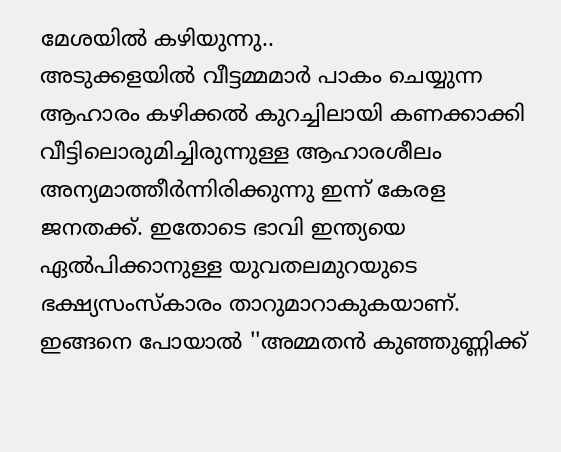മേശയില്‍ കഴിയുന്നു..
അടുക്കളയില്‍ വീട്ടമ്മമാര്‍ പാകം ചെയ്യുന്ന ആഹാരം കഴിക്കല്‍ കുറച്ചിലായി കണക്കാക്കി വീട്ടിലൊരുമിച്ചിരുന്നുള്ള ആഹാരശീലം അന്യമാത്തീര്‍ന്നിരിക്കുന്നു ഇന്ന് കേരള ജനതക്ക്. ഇതോടെ ഭാവി ഇന്ത്യയെ ഏല്‍പിക്കാനുള്ള യുവതലമുറയുടെ ഭക്ഷ്യസംസ്‌കാരം താറുമാറാകുകയാണ്. ഇങ്ങനെ പോയാല്‍ ''അമ്മതന്‍ കുഞ്ഞുണ്ണിക്ക്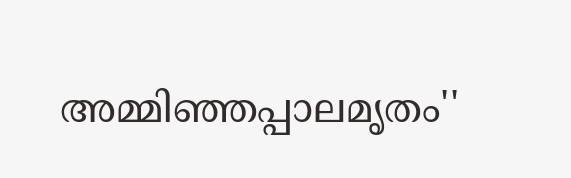അമ്മിഞ്ഞപ്പാലമൃതം''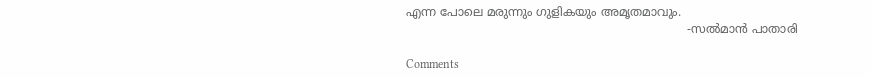എന്ന പോലെ മരുന്നും ഗുളികയും അമൃതമാവും.
                                                                            -സല്‍മാന്‍ പാതാരി

Comments